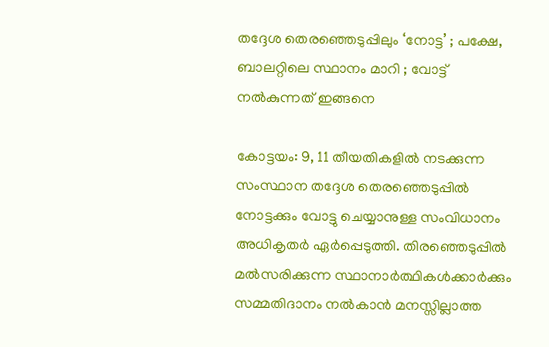തദ്ദേശ തെരഞ്ഞെടുപ്പിലും ‘നോട്ട’ ; പക്ഷേ, ബാലറ്റിലെ സ്ഥാനം മാറി ; വോട്ട് നല്‍കുന്നത് ഇങ്ങനെ

കോട്ടയം: 9, 11 തീയതികളില്‍ നടക്കുന്ന സംസ്ഥാന തദ്ദേശ തെരഞ്ഞെടുപ്പില്‍ നോട്ടക്കും വോട്ടു ചെയ്യാനുള്ള സംവിധാനം അധികൃതര്‍ ഏര്‍പ്പെടുത്തി. തിരഞ്ഞെടുപ്പില്‍ മല്‍സരിക്കുന്ന സ്ഥാനാര്‍ത്ഥികള്‍ക്കാര്‍ക്കും സമ്മതിദാനം നല്‍കാന്‍ മനസ്സില്ലാത്ത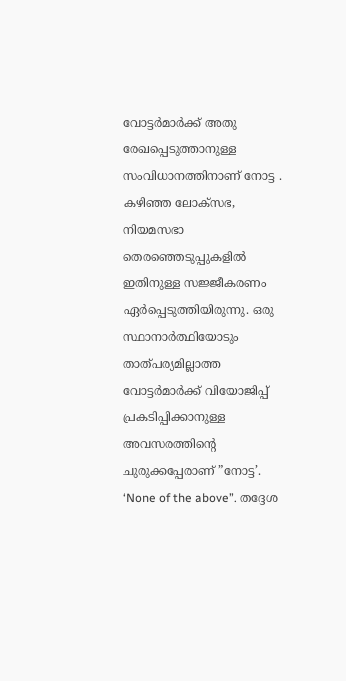വോട്ടര്‍മാര്‍ക്ക് അതു രേഖപ്പെടുത്താനുള്ള സംവിധാനത്തിനാണ് നോട്ട . കഴിഞ്ഞ ലോക്സഭ, നിയമസഭാ തെരഞ്ഞെടുപ്പുകളില്‍ ഇതിനുള്ള സജ്ജീകരണം ഏര്‍പ്പെടുത്തിയിരുന്നു. ഒരു സ്ഥാനാര്‍ത്ഥിയോടും താത്പര്യമില്ലാത്ത വോട്ടര്‍മാര്‍ക്ക് വിയോജിപ്പ് പ്രകടിപ്പിക്കാനുള്ള അവസരത്തിൻ്റെ ചുരുക്കപ്പേരാണ് ”നോട്ട’. ‘None of the above”. തദ്ദേശ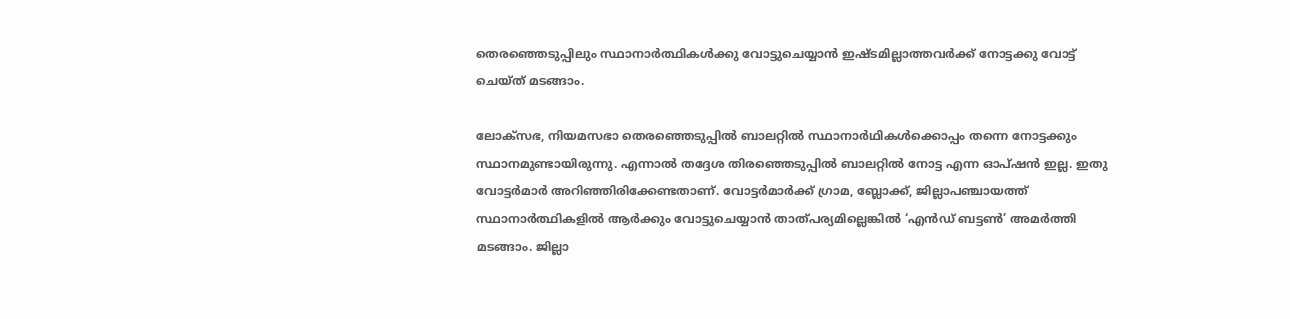തെരഞ്ഞെടുപ്പിലും സ്ഥാനാർത്ഥികൾക്കു വോട്ടുചെയ്യാന്‍ ഇഷ്ടമില്ലാത്തവര്‍ക്ക് നോട്ടക്കു വോട്ട് ചെയ്ത് മടങ്ങാം.

ലോക്സഭ, നിയമസഭാ തെരഞ്ഞെടുപ്പില്‍ ബാലറ്റില്‍ സ്ഥാനാര്‍ഥികള്‍ക്കൊപ്പം തന്നെ നോട്ടക്കും സ്ഥാനമുണ്ടായിരുന്നു. എന്നാല്‍ തദ്ദേശ തിരഞ്ഞെടുപ്പില്‍ ബാലറ്റില്‍ നോട്ട എന്ന ഓപ്ഷന്‍ ഇല്ല. ഇതു വോട്ടര്‍മാര്‍ അറിഞ്ഞിരിക്കേണ്ടതാണ്. വോട്ടര്‍മാര്‍ക്ക് ഗ്രാമ, ബ്ലോക്ക്, ജില്ലാപഞ്ചായത്ത് സ്ഥാനാര്‍ത്ഥികളില്‍ ആര്‍ക്കും വോട്ടുചെയ്യാന്‍ താത്പര്യമില്ലെങ്കില്‍ ‘എന്‍ഡ് ബട്ടണ്‍’ അമര്‍ത്തി മടങ്ങാം. ജില്ലാ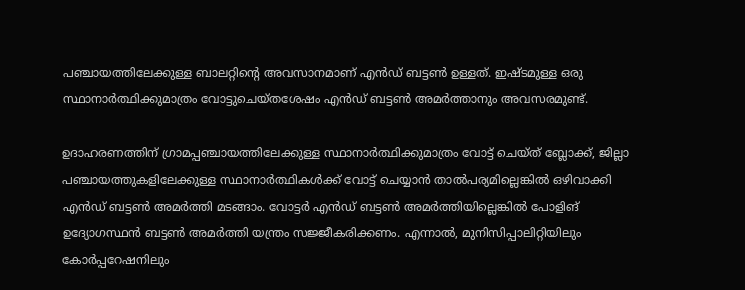പഞ്ചായത്തിലേക്കുള്ള ബാലറ്റിന്റെ അവസാനമാണ് എന്‍ഡ് ബട്ടണ്‍ ഉള്ളത്. ഇഷ്ടമുള്ള ഒരു സ്ഥാനാര്‍ത്ഥിക്കുമാത്രം വോട്ടുചെയ്തശേഷം എന്‍ഡ് ബട്ടണ്‍ അമര്‍ത്താനും അവസരമുണ്ട്.

ഉദാഹരണത്തിന് ഗ്രാമപ്പഞ്ചായത്തിലേക്കുള്ള സ്ഥാനാര്‍ത്ഥിക്കുമാത്രം വോട്ട് ചെയ്ത് ബ്ലോക്ക്, ജില്ലാ പഞ്ചായത്തുകളിലേക്കുള്ള സ്ഥാനാര്‍ത്ഥികള്‍ക്ക് വോട്ട് ചെയ്യാന്‍ താല്‍പര്യമില്ലെങ്കില്‍ ഒഴിവാക്കി എന്‍ഡ് ബട്ടണ്‍ അമര്‍ത്തി മടങ്ങാം. വോട്ടര്‍ എന്‍ഡ് ബട്ടണ്‍ അമര്‍ത്തിയില്ലെങ്കില്‍ പോളിങ് ഉദ്യോഗസ്ഥന്‍ ബട്ടണ്‍ അമര്‍ത്തി യന്ത്രം സജ്ജീകരിക്കണം. എന്നാല്‍, മുനിസിപ്പാലിറ്റിയിലും കോര്‍പ്പറേഷനിലും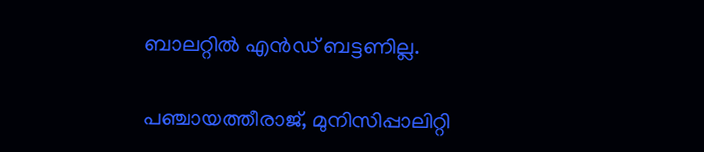ബാലറ്റില്‍ എന്‍ഡ് ബട്ടണില്ല.

പഞ്ചായത്തീരാജ്, മുനിസിപ്പാലിറ്റി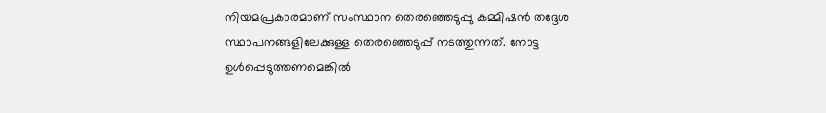നിയമപ്രകാരമാണ് സംസ്ഥാന തെരഞ്ഞെടുപ്പു കമ്മിഷന്‍ തദ്ദേശ സ്ഥാപനങ്ങളിലേക്കുള്ള തെരഞ്ഞെടുപ്പ് നടത്തുന്നത്. നോട്ട ഉള്‍പ്പെടുത്തണമെങ്കില്‍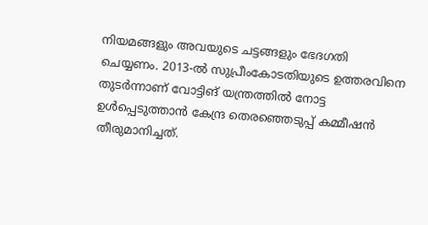നിയമങ്ങളും അവയുടെ ചട്ടങ്ങളും ഭേദഗതി ചെയ്യണം. 2013-ല്‍ സുപ്രീംകോടതിയുടെ ഉത്തരവിനെ തുടര്‍ന്നാണ് വോട്ടിങ് യന്ത്രത്തില്‍ നോട്ട ഉള്‍പ്പെടുത്താന്‍ കേന്ദ്ര തെരഞ്ഞെടുപ്പ് കമ്മീഷന്‍ തീരുമാനിച്ചത്.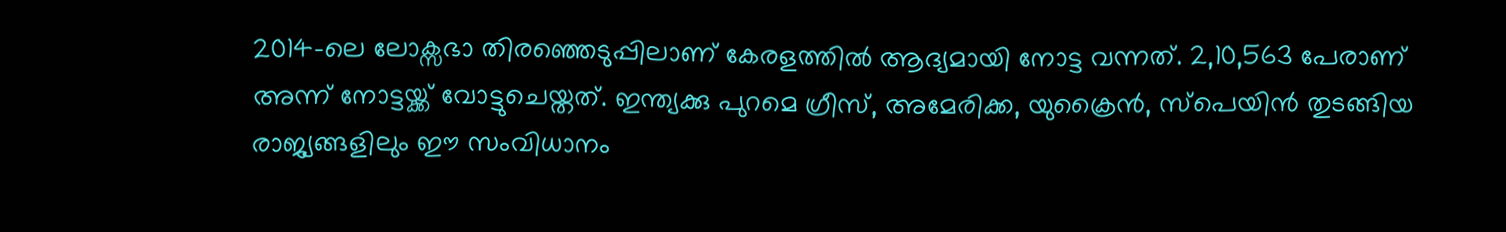2014-ലെ ലോക്സഭാ തിരഞ്ഞെടുപ്പിലാണ് കേരളത്തില്‍ ആദ്യമായി നോട്ട വന്നത്. 2,10,563 പേരാണ് അന്ന് നോട്ടയ്ക്ക് വോട്ടുചെയ്തത്. ഇന്ത്യക്കു പുറമെ ഗ്രീസ്, അമേരിക്ക, യുക്രൈന്‍, സ്‌പെയിന്‍ തുടങ്ങിയ രാജ്യങ്ങളിലും ഈ സംവിധാനം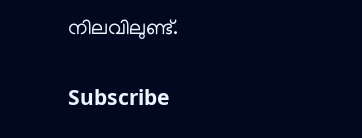നിലവിലുണ്ട്.

Subscribe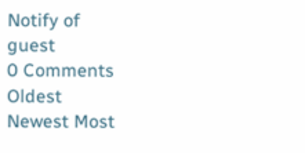Notify of
guest
0 Comments
Oldest
Newest Most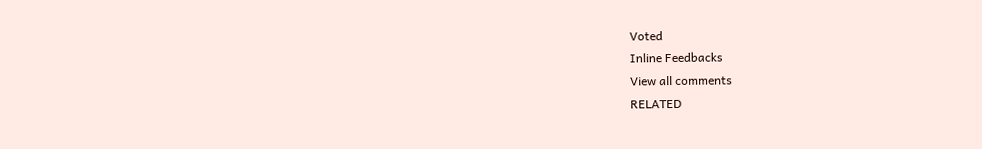Voted
Inline Feedbacks
View all comments
RELATED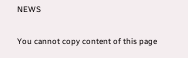NEWS

You cannot copy content of this page